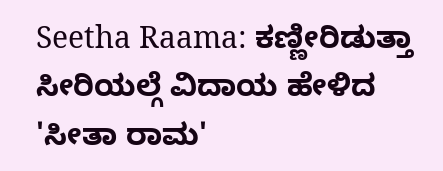Seetha Raama: ಕಣ್ಣೀರಿಡುತ್ತಾ ಸೀರಿಯಲ್ಗೆ ವಿದಾಯ ಹೇಳಿದ 'ಸೀತಾ ರಾಮ'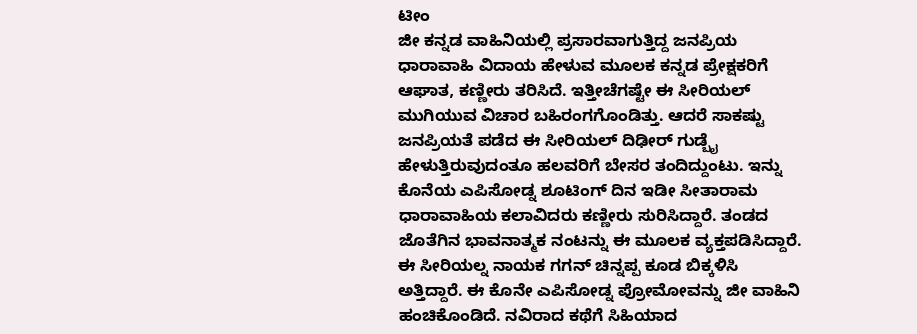ಟೀಂ
ಜೀ ಕನ್ನಡ ವಾಹಿನಿಯಲ್ಲಿ ಪ್ರಸಾರವಾಗುತ್ತಿದ್ದ ಜನಪ್ರಿಯ ಧಾರಾವಾಹಿ ವಿದಾಯ ಹೇಳುವ ಮೂಲಕ ಕನ್ನಡ ಪ್ರೇಕ್ಷಕರಿಗೆ ಆಘಾತ, ಕಣ್ಣೀರು ತರಿಸಿದೆ. ಇತ್ತೀಚೆಗಷ್ಟೇ ಈ ಸೀರಿಯಲ್ ಮುಗಿಯುವ ವಿಚಾರ ಬಹಿರಂಗಗೊಂಡಿತ್ತು. ಆದರೆ ಸಾಕಷ್ಟು ಜನಪ್ರಿಯತೆ ಪಡೆದ ಈ ಸೀರಿಯಲ್ ದಿಢೀರ್ ಗುಡ್ಬೈ ಹೇಳುತ್ತಿರುವುದಂತೂ ಹಲವರಿಗೆ ಬೇಸರ ತಂದಿದ್ದುಂಟು. ಇನ್ನು ಕೊನೆಯ ಎಪಿಸೋಡ್ನ ಶೂಟಿಂಗ್ ದಿನ ಇಡೀ ಸೀತಾರಾಮ ಧಾರಾವಾಹಿಯ ಕಲಾವಿದರು ಕಣ್ಣೀರು ಸುರಿಸಿದ್ದಾರೆ. ತಂಡದ ಜೊತೆಗಿನ ಭಾವನಾತ್ಮಕ ನಂಟನ್ನು ಈ ಮೂಲಕ ವ್ಯಕ್ತಪಡಿಸಿದ್ದಾರೆ.
ಈ ಸೀರಿಯಲ್ನ ನಾಯಕ ಗಗನ್ ಚಿನ್ನಪ್ಪ ಕೂಡ ಬಿಕ್ಕಳಿಸಿ ಅತ್ತಿದ್ದಾರೆ. ಈ ಕೊನೇ ಎಪಿಸೋಡ್ನ ಪ್ರೋಮೋವನ್ನು ಜೀ ವಾಹಿನಿ ಹಂಚಿಕೊಂಡಿದೆ. ನವಿರಾದ ಕಥೆಗೆ ಸಿಹಿಯಾದ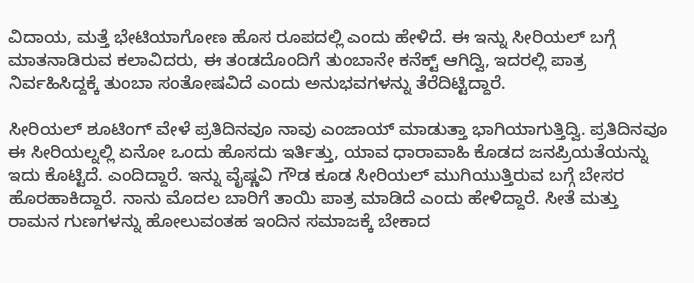ವಿದಾಯ, ಮತ್ತೆ ಭೇಟಿಯಾಗೋಣ ಹೊಸ ರೂಪದಲ್ಲಿ ಎಂದು ಹೇಳಿದೆ. ಈ ಇನ್ನು ಸೀರಿಯಲ್ ಬಗ್ಗೆ ಮಾತನಾಡಿರುವ ಕಲಾವಿದರು, ಈ ತಂಡದೊಂದಿಗೆ ತುಂಬಾನೇ ಕನೆಕ್ಟ್ ಆಗಿದ್ವಿ, ಇದರಲ್ಲಿ ಪಾತ್ರ ನಿರ್ವಹಿಸಿದ್ದಕ್ಕೆ ತುಂಬಾ ಸಂತೋಷವಿದೆ ಎಂದು ಅನುಭವಗಳನ್ನು ತೆರೆದಿಟ್ಟಿದ್ದಾರೆ.

ಸೀರಿಯಲ್ ಶೂಟಿಂಗ್ ವೇಳೆ ಪ್ರತಿದಿನವೂ ನಾವು ಎಂಜಾಯ್ ಮಾಡುತ್ತಾ ಭಾಗಿಯಾಗುತ್ತಿದ್ವಿ. ಪ್ರತಿದಿನವೂ ಈ ಸೀರಿಯಲ್ನಲ್ಲಿ ಏನೋ ಒಂದು ಹೊಸದು ಇರ್ತಿತ್ತು, ಯಾವ ಧಾರಾವಾಹಿ ಕೊಡದ ಜನಪ್ರಿಯತೆಯನ್ನು ಇದು ಕೊಟ್ಟಿದೆ. ಎಂದಿದ್ದಾರೆ. ಇನ್ನು ವೈಷ್ಣವಿ ಗೌಡ ಕೂಡ ಸೀರಿಯಲ್ ಮುಗಿಯುತ್ತಿರುವ ಬಗ್ಗೆ ಬೇಸರ ಹೊರಹಾಕಿದ್ದಾರೆ. ನಾನು ಮೊದಲ ಬಾರಿಗೆ ತಾಯಿ ಪಾತ್ರ ಮಾಡಿದೆ ಎಂದು ಹೇಳಿದ್ದಾರೆ. ಸೀತೆ ಮತ್ತು ರಾಮನ ಗುಣಗಳನ್ನು ಹೋಲುವಂತಹ ಇಂದಿನ ಸಮಾಜಕ್ಕೆ ಬೇಕಾದ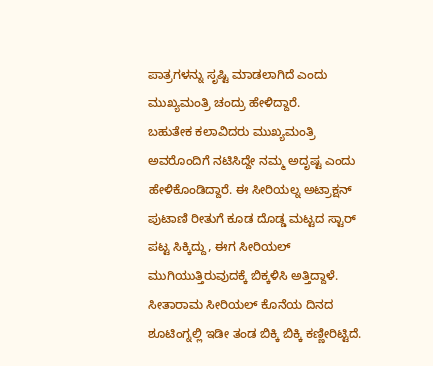ಪಾತ್ರಗಳನ್ನು ಸೃಷ್ಟಿ ಮಾಡಲಾಗಿದೆ ಎಂದು ಮುಖ್ಯಮಂತ್ರಿ ಚಂದ್ರು ಹೇಳಿದ್ದಾರೆ.
ಬಹುತೇಕ ಕಲಾವಿದರು ಮುಖ್ಯಮಂತ್ರಿ ಅವರೊಂದಿಗೆ ನಟಿಸಿದ್ದೇ ನಮ್ಮ ಅದೃಷ್ಟ ಎಂದು ಹೇಳಿಕೊಂಡಿದ್ದಾರೆ. ಈ ಸೀರಿಯಲ್ನ ಅಟ್ರಾಕ್ಷನ್ ಪುಟಾಣಿ ರೀತುಗೆ ಕೂಡ ದೊಡ್ಡ ಮಟ್ಟದ ಸ್ಟಾರ್ ಪಟ್ಟ ಸಿಕ್ಕಿದ್ದು, ಈಗ ಸೀರಿಯಲ್ ಮುಗಿಯುತ್ತಿರುವುದಕ್ಕೆ ಬಿಕ್ಕಳಿಸಿ ಅತ್ತಿದ್ದಾಳೆ. ಸೀತಾರಾಮ ಸೀರಿಯಲ್ ಕೊನೆಯ ದಿನದ ಶೂಟಿಂಗ್ನಲ್ಲಿ ಇಡೀ ತಂಡ ಬಿಕ್ಕಿ ಬಿಕ್ಕಿ ಕಣ್ಣೀರಿಟ್ಟಿದೆ.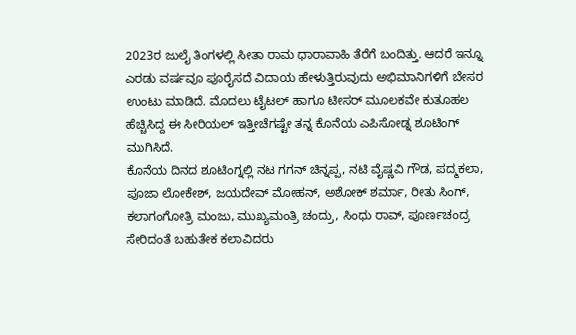2023ರ ಜುಲೈ ತಿಂಗಳಲ್ಲಿ ಸೀತಾ ರಾಮ ಧಾರಾವಾಹಿ ತೆರೆಗೆ ಬಂದಿತ್ತು. ಆದರೆ ಇನ್ನೂ ಎರಡು ವರ್ಷವೂ ಪೂರೈಸದೆ ವಿದಾಯ ಹೇಳುತ್ತಿರುವುದು ಅಭಿಮಾನಿಗಳಿಗೆ ಬೇಸರ ಉಂಟು ಮಾಡಿದೆ. ಮೊದಲು ಟೈಟಲ್ ಹಾಗೂ ಟೀಸರ್ ಮೂಲಕವೇ ಕುತೂಹಲ ಹೆಚ್ಚಿಸಿದ್ದ ಈ ಸೀರಿಯಲ್ ಇತ್ತೀಚೆಗಷ್ಟೇ ತನ್ನ ಕೊನೆಯ ಎಪಿಸೋಡ್ನ ಶೂಟಿಂಗ್ ಮುಗಿಸಿದೆ.
ಕೊನೆಯ ದಿನದ ಶೂಟಿಂಗ್ನಲ್ಲಿ ನಟ ಗಗನ್ ಚಿನ್ನಪ್ಪ, ನಟಿ ವೈಷ್ಣವಿ ಗೌಡ, ಪದ್ಮಕಲಾ, ಪೂಜಾ ಲೋಕೇಶ್, ಜಯದೇವ್ ಮೋಹನ್, ಅಶೋಕ್ ಶರ್ಮಾ, ರೀತು ಸಿಂಗ್, ಕಲಾಗಂಗೋತ್ರಿ ಮಂಜು, ಮುಖ್ಯಮಂತ್ರಿ ಚಂದ್ರು, ಸಿಂಧು ರಾವ್, ಪೂರ್ಣಚಂದ್ರ ಸೇರಿದಂತೆ ಬಹುತೇಕ ಕಲಾವಿದರು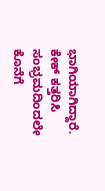ಭಾಗಿಯಾಗಿದ್ದಾರೆ. ಕೇಕ್ ಕತ್ತರಿಸಿ ಸಂಭ್ರಮದಿಂದಲೇ ಕೊನೆಗೆ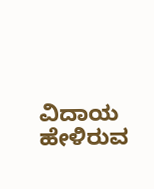ವಿದಾಯ ಹೇಳಿರುವ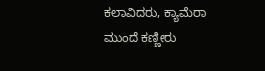ಕಲಾವಿದರು, ಕ್ಯಾಮೆರಾ ಮುಂದೆ ಕಣ್ಣೀರು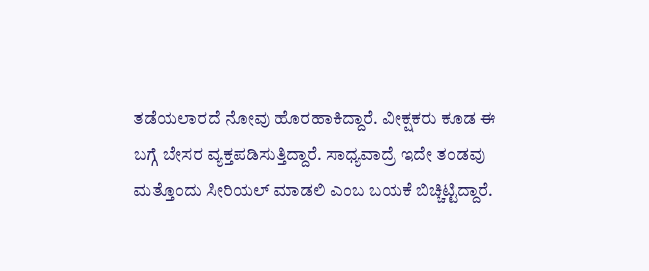ತಡೆಯಲಾರದೆ ನೋವು ಹೊರಹಾಕಿದ್ದಾರೆ. ವೀಕ್ಷಕರು ಕೂಡ ಈ ಬಗ್ಗೆ ಬೇಸರ ವ್ಯಕ್ತಪಡಿಸುತ್ತಿದ್ದಾರೆ. ಸಾಧ್ಯವಾದ್ರೆ ಇದೇ ತಂಡವು ಮತ್ತೊಂದು ಸೀರಿಯಲ್ ಮಾಡಲಿ ಎಂಬ ಬಯಕೆ ಬಿಚ್ಚಿಟ್ಟಿದ್ದಾರೆ.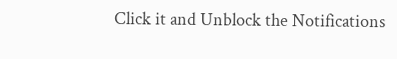Click it and Unblock the Notifications